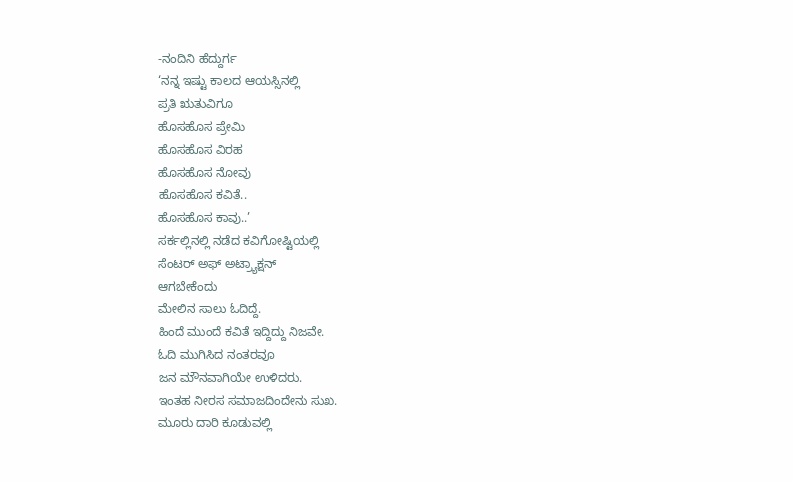-ನಂದಿನಿ ಹೆದ್ದುರ್ಗ
‘ನನ್ನ ಇಷ್ಟು ಕಾಲದ ಆಯಸ್ಸಿನಲ್ಲಿ
ಪ್ರತಿ ಋತುವಿಗೂ
ಹೊಸಹೊಸ ಪ್ರೇಮಿ
ಹೊಸಹೊಸ ವಿರಹ
ಹೊಸಹೊಸ ನೋವು
ಹೊಸಹೊಸ ಕವಿತೆ..
ಹೊಸಹೊಸ ಕಾವು..’
ಸರ್ಕಲ್ಲಿನಲ್ಲಿ ನಡೆದ ಕವಿಗೋಷ್ಟಿಯಲ್ಲಿ
ಸೆಂಟರ್ ಅಫ್ ಅಟ್ರ್ಯಾಕ್ಷನ್
ಆಗಬೇಕೆಂದು
ಮೇಲಿನ ಸಾಲು ಓದಿದ್ದೆ.
ಹಿಂದೆ ಮುಂದೆ ಕವಿತೆ ಇದ್ದಿದ್ದು ನಿಜವೇ.
ಓದಿ ಮುಗಿಸಿದ ನಂತರವೂ
ಜನ ಮೌನವಾಗಿಯೇ ಉಳಿದರು.
ಇಂತಹ ನೀರಸ ಸಮಾಜದಿಂದೇನು ಸುಖ.
ಮೂರು ದಾರಿ ಕೂಡುವಲ್ಲಿ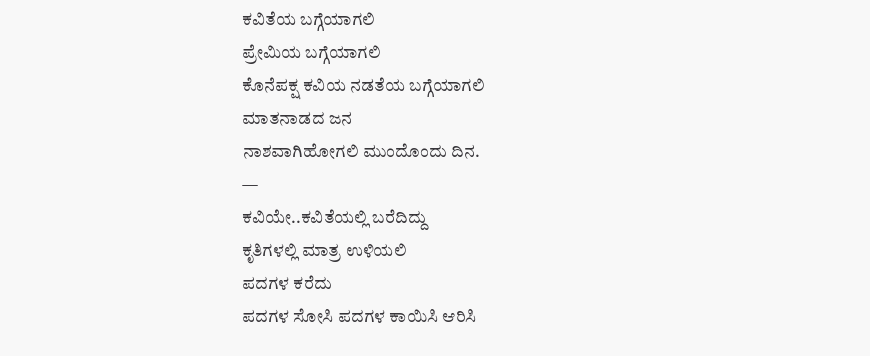ಕವಿತೆಯ ಬಗ್ಗೆಯಾಗಲಿ
ಪ್ರೇಮಿಯ ಬಗ್ಗೆಯಾಗಲಿ
ಕೊನೆಪಕ್ಷ ಕವಿಯ ನಡತೆಯ ಬಗ್ಗೆಯಾಗಲಿ
ಮಾತನಾಡದ ಜನ
ನಾಶವಾಗಿಹೋಗಲಿ ಮುಂದೊಂದು ದಿನ.
—
ಕವಿಯೇ..ಕವಿತೆಯಲ್ಲಿ ಬರೆದಿದ್ದು
ಕೃತಿಗಳಲ್ಲಿ ಮಾತ್ರ ಉಳಿಯಲಿ
ಪದಗಳ ಕರೆದು
ಪದಗಳ ಸೋಸಿ ಪದಗಳ ಕಾಯಿಸಿ ಆರಿಸಿ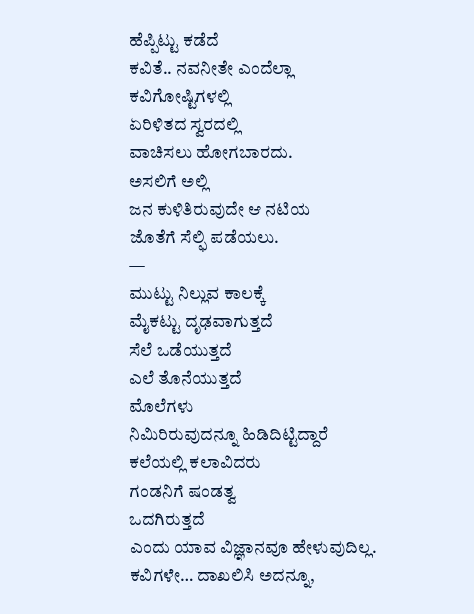ಹೆಪ್ಪಿಟ್ಟು ಕಡೆದೆ
ಕವಿತೆ.. ನವನೀತೇ ಎಂದೆಲ್ಲಾ
ಕವಿಗೋಷ್ಟಿಗಳಲ್ಲಿ
ಏರಿಳಿತದ ಸ್ವರದಲ್ಲಿ
ವಾಚಿಸಲು ಹೋಗಬಾರದು.
ಅಸಲಿಗೆ ಅಲ್ಲಿ
ಜನ ಕುಳಿತಿರುವುದೇ ಆ ನಟಿಯ
ಜೊತೆಗೆ ಸೆಲ್ಫಿ ಪಡೆಯಲು.
—
ಮುಟ್ಟು ನಿಲ್ಲುವ ಕಾಲಕ್ಕೆ
ಮೈಕಟ್ಟು ದೃಢವಾಗುತ್ತದೆ
ಸೆಲೆ ಒಡೆಯುತ್ತದೆ
ಎಲೆ ತೊನೆಯುತ್ತದೆ
ಮೊಲೆಗಳು
ನಿಮಿರಿರುವುದನ್ನೂ ಹಿಡಿದಿಟ್ಟಿದ್ದಾರೆ
ಕಲೆಯಲ್ಲಿ ಕಲಾವಿದರು
ಗಂಡನಿಗೆ ಷಂಡತ್ವ
ಒದಗಿರುತ್ತದೆ
ಎಂದು ಯಾವ ವಿಜ್ಞಾನವೂ ಹೇಳುವುದಿಲ್ಲ.
ಕವಿಗಳೇ… ದಾಖಲಿಸಿ ಅದನ್ನೂ,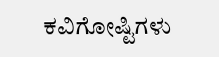ಕವಿಗೋಷ್ಟಿಗಳು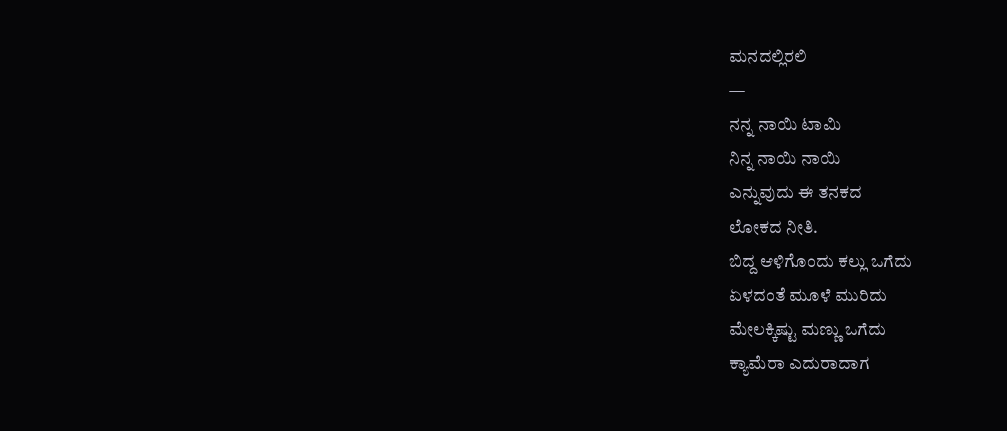ಮನದಲ್ಲಿರಲಿ
—
ನನ್ನ ನಾಯಿ ಟಾಮಿ
ನಿನ್ನ ನಾಯಿ ನಾಯಿ
ಎನ್ನುವುದು ಈ ತನಕದ
ಲೋಕದ ನೀತಿ.
ಬಿದ್ದ ಆಳಿಗೊಂದು ಕಲ್ಲು ಒಗೆದು
ಏಳದಂತೆ ಮೂಳೆ ಮುರಿದು
ಮೇಲಕ್ಕಿಷ್ಟು ಮಣ್ಣು ಒಗೆದು
ಕ್ಯಾಮೆರಾ ಎದುರಾದಾಗ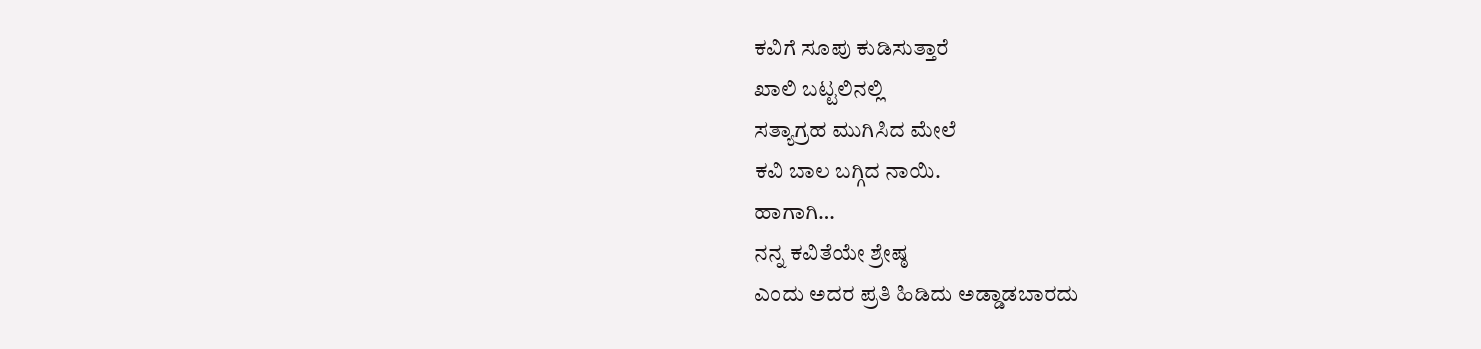ಕವಿಗೆ ಸೂಪು ಕುಡಿಸುತ್ತಾರೆ
ಖಾಲಿ ಬಟ್ಟಲಿನಲ್ಲಿ
ಸತ್ಯಾಗ್ರಹ ಮುಗಿಸಿದ ಮೇಲೆ
ಕವಿ ಬಾಲ ಬಗ್ಗಿದ ನಾಯಿ.
ಹಾಗಾಗಿ…
ನನ್ನ ಕವಿತೆಯೇ ಶ್ರೇಷ್ಠ
ಎಂದು ಅದರ ಪ್ರತಿ ಹಿಡಿದು ಅಡ್ಡಾಡಬಾರದು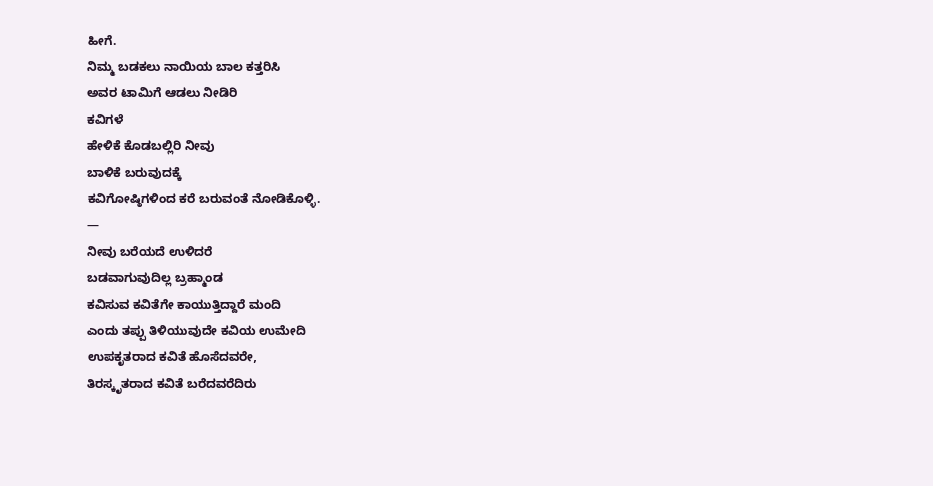ಹೀಗೆ.
ನಿಮ್ಮ ಬಡಕಲು ನಾಯಿಯ ಬಾಲ ಕತ್ತರಿಸಿ
ಅವರ ಟಾಮಿಗೆ ಆಡಲು ನೀಡಿರಿ
ಕವಿಗಳೆ
ಹೇಳಿಕೆ ಕೊಡಬಲ್ಲಿರಿ ನೀವು
ಬಾಳಿಕೆ ಬರುವುದಕ್ಕೆ
ಕವಿಗೋಷ್ಠಿಗಳಿಂದ ಕರೆ ಬರುವಂತೆ ನೋಡಿಕೊಳ್ಳಿ.
—
ನೀವು ಬರೆಯದೆ ಉಳಿದರೆ
ಬಡವಾಗುವುದಿಲ್ಲ ಬ್ರಹ್ಮಾಂಡ
ಕವಿಸುವ ಕವಿತೆಗೇ ಕಾಯುತ್ತಿದ್ದಾರೆ ಮಂದಿ
ಎಂದು ತಪ್ಪು ತಿಳಿಯುವುದೇ ಕವಿಯ ಉಮೇದಿ
ಉಪಕೃತರಾದ ಕವಿತೆ ಹೊಸೆದವರೇ,
ತಿರಸ್ಕೃತರಾದ ಕವಿತೆ ಬರೆದವರೆದಿರು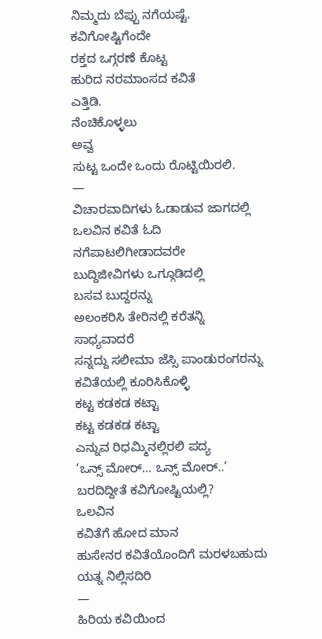ನಿಮ್ಮದು ಬೆಪ್ಪು ನಗೆಯಷ್ಟೆ.
ಕವಿಗೋಷ್ಟಿಗೆಂದೇ
ರಕ್ತದ ಒಗ್ಗರಣೆ ಕೊಟ್ಟ
ಹುರಿದ ನರಮಾಂಸದ ಕವಿತೆ
ಎತ್ತಿಡಿ.
ನೆಂಚಿಕೊಳ್ಳಲು
ಅವ್ವ
ಸುಟ್ಟ ಒಂದೇ ಒಂದು ರೊಟ್ಟಿಯಿರಲಿ.
—
ವಿಚಾರವಾದಿಗಳು ಓಡಾಡುವ ಜಾಗದಲ್ಲಿ
ಒಲವಿನ ಕವಿತೆ ಓದಿ
ನಗೆಪಾಟಲಿಗೀಡಾದವರೇ
ಬುದ್ದಿಜೀವಿಗಳು ಒಗ್ಗೂಡಿದಲ್ಲಿ
ಬಸವ ಬುದ್ದರನ್ನು
ಅಲಂಕರಿಸಿ ತೇರಿನಲ್ಲಿ ಕರೆತನ್ನಿ
ಸಾಧ್ಯವಾದರೆ
ಸನ್ನದ್ದು ಸಲೀಮಾ ಜೆಸ್ಸಿ ಪಾಂಡುರಂಗರನ್ನು
ಕವಿತೆಯಲ್ಲಿ ಕೂರಿಸಿಕೊಳ್ಳಿ
ಕಟ್ಟ ಕಡಕಡ ಕಟ್ಟಾ
ಕಟ್ಟ ಕಡಕಡ ಕಟ್ಟಾ
ಎನ್ನುವ ರಿಧಮ್ಮಿನಲ್ಲಿರಲಿ ಪದ್ಯ
‘ಒನ್ಸ್ ಮೋರ್… ಒನ್ಸ್ ಮೋರ್..’
ಬರದಿದ್ದೀತೆ ಕವಿಗೋಷ್ಟಿಯಲ್ಲಿ?
ಒಲವಿನ
ಕವಿತೆಗೆ ಹೋದ ಮಾನ
ಹುಸೇನರ ಕವಿತೆಯೊಂದಿಗೆ ಮರಳಬಹುದು
ಯತ್ನ ನಿಲ್ಲಿಸದಿರಿ
—
ಹಿರಿಯ ಕವಿಯಿಂದ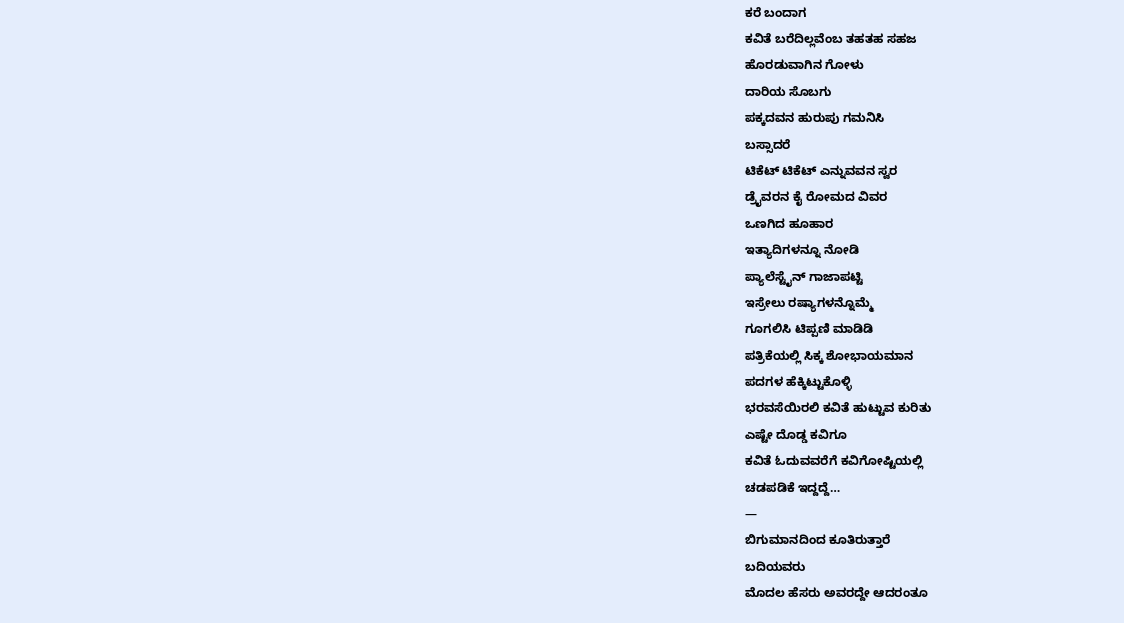ಕರೆ ಬಂದಾಗ
ಕವಿತೆ ಬರೆದಿಲ್ಲವೆಂಬ ತಹತಹ ಸಹಜ
ಹೊರಡುವಾಗಿನ ಗೋಳು
ದಾರಿಯ ಸೊಬಗು
ಪಕ್ಕದವನ ಹುರುಪು ಗಮನಿಸಿ
ಬಸ್ಸಾದರೆ
ಟಿಕೆಟ್ ಟಿಕೆಟ್ ಎನ್ನುವವನ ಸ್ವರ
ಡ್ರೈವರನ ಕೈ ರೋಮದ ವಿವರ
ಒಣಗಿದ ಹೂಹಾರ
ಇತ್ಯಾದಿಗಳನ್ನೂ ನೋಡಿ
ಪ್ಯಾಲೆಸ್ಟೈನ್ ಗಾಜಾಪಟ್ಟಿ
ಇಸ್ರೇಲು ರಷ್ಯಾಗಳನ್ನೊಮ್ಮೆ
ಗೂಗಲಿಸಿ ಟಿಪ್ಪಣಿ ಮಾಡಿಡಿ
ಪತ್ರಿಕೆಯಲ್ಲಿ ಸಿಕ್ಕ ಶೋಭಾಯಮಾನ
ಪದಗಳ ಹೆಕ್ಕಿಟ್ಟುಕೊಳ್ಳಿ
ಭರವಸೆಯಿರಲಿ ಕವಿತೆ ಹುಟ್ಟುವ ಕುರಿತು
ಎಷ್ಟೇ ದೊಡ್ಡ ಕವಿಗೂ
ಕವಿತೆ ಓದುವವರೆಗೆ ಕವಿಗೋಷ್ಟಿಯಲ್ಲಿ
ಚಡಪಡಿಕೆ ಇದ್ದದ್ದೆ…
—
ಬಿಗುಮಾನದಿಂದ ಕೂತಿರುತ್ತಾರೆ
ಬದಿಯವರು
ಮೊದಲ ಹೆಸರು ಅವರದ್ದೇ ಆದರಂತೂ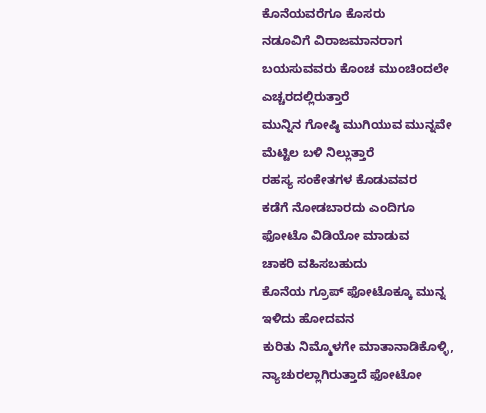ಕೊನೆಯವರೆಗೂ ಕೊಸರು
ನಡೂವಿಗೆ ವಿರಾಜಮಾನರಾಗ
ಬಯಸುವವರು ಕೊಂಚ ಮುಂಚಿಂದಲೇ
ಎಚ್ಚರದಲ್ಲಿರುತ್ತಾರೆ
ಮುನ್ನಿನ ಗೋಷ್ಠಿ ಮುಗಿಯುವ ಮುನ್ನವೇ
ಮೆಟ್ಟಿಲ ಬಳಿ ನಿಲ್ಲುತ್ತಾರೆ
ರಹಸ್ಯ ಸಂಕೇತಗಳ ಕೊಡುವವರ
ಕಡೆಗೆ ನೋಡಬಾರದು ಎಂದಿಗೂ
ಫೋಟೊ ವಿಡಿಯೋ ಮಾಡುವ
ಚಾಕರಿ ವಹಿಸಬಹುದು
ಕೊನೆಯ ಗ್ರೂಪ್ ಫೋಟೊಕ್ಕೂ ಮುನ್ನ
ಇಳಿದು ಹೋದವನ
ಕುರಿತು ನಿಮ್ಮೊಳಗೇ ಮಾತಾನಾಡಿಕೊಳ್ಳಿ,
ನ್ಯಾಚುರಲ್ಲಾಗಿರುತ್ತಾದೆ ಫೋಟೋ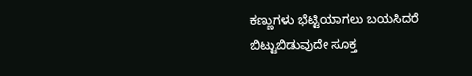ಕಣ್ಣುಗಳು ಭೆಟ್ಟಿಯಾಗಲು ಬಯಸಿದರೆ
ಬಿಟ್ಟುಬಿಡುವುದೇ ಸೂಕ್ತ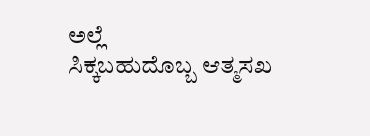ಅಲ್ಲೆ
ಸಿಕ್ಕಬಹುದೊಬ್ಬ ಆತ್ಮಸಖ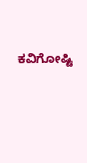ಕವಿಗೋಷ್ಟಿ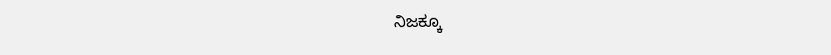ನಿಜಕ್ಕೂ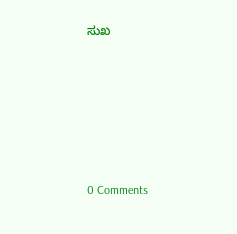ಸುಖ






0 Comments